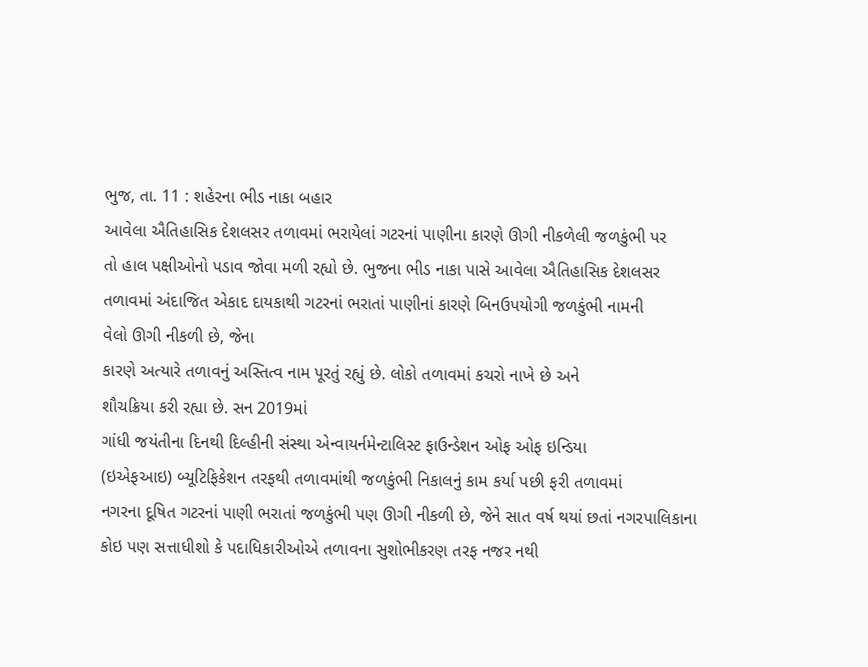ભુજ, તા. 11 : શહેરના ભીડ નાકા બહાર
આવેલા ઐતિહાસિક દેશલસર તળાવમાં ભરાયેલાં ગટરનાં પાણીના કારણે ઊગી નીકળેલી જળકુંભી પર
તો હાલ પક્ષીઓનો પડાવ જોવા મળી રહ્યો છે. ભુજના ભીડ નાકા પાસે આવેલા ઐતિહાસિક દેશલસર
તળાવમાં અંદાજિત એકાદ દાયકાથી ગટરનાં ભરાતાં પાણીનાં કારણે બિનઉપયોગી જળકુંભી નામની
વેલો ઊગી નીકળી છે, જેના
કારણે અત્યારે તળાવનું અસ્તિત્વ નામ પૂરતું રહ્યું છે. લોકો તળાવમાં કચરો નાખે છે અને
શૌચક્રિયા કરી રહ્યા છે. સન 2019માં
ગાંધી જયંતીના દિનથી દિલ્હીની સંસ્થા એન્વાયર્નમેન્ટાલિસ્ટ ફાઉન્ડેશન ઓફ ઓફ ઇન્ડિયા
(ઇએફઆઇ) બ્યૂટિફિકેશન તરફથી તળાવમાંથી જળકુંભી નિકાલનું કામ કર્યા પછી ફરી તળાવમાં
નગરના દૂષિત ગટરનાં પાણી ભરાતાં જળકુંભી પણ ઊગી નીકળી છે, જેને સાત વર્ષ થયાં છતાં નગરપાલિકાના
કોઇ પણ સત્તાધીશો કે પદાધિકારીઓએ તળાવના સુશોભીકરણ તરફ નજર નથી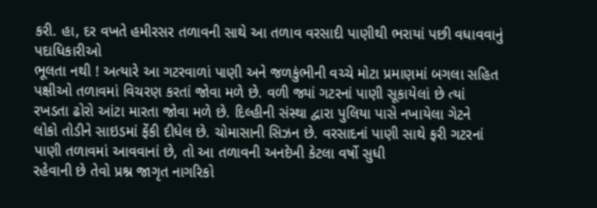કરી. હા, દર વખતે હમીરસર તળાવની સાથે આ તળાવ વરસાદી પાણીથી ભરાયાં પછી વધાવવાનું પદાધિકારીઓ
ભૂલતા નથી ! અત્યારે આ ગટરવાળાં પાણી અને જળકુંભીની વચ્ચે મોટા પ્રમાણમાં બગલા સહિત
પક્ષીઓ તળાવમાં વિચરણ કરતાં જોવા મળે છે. વળી જ્યાં ગટરનાં પાણી સૂકાયેલાં છે ત્યાં
રખડતા ઢોરો આંટા મારતા જોવા મળે છે. દિલ્હીની સંસ્થા દ્વારા પુલિયા પાસે નખાયેલા ગેટને
લોકો તોડીને સાઇડમાં ફેંકી દીધેલ છે. ચોમાસાની સિઝન છે. વરસાદનાં પાણી સાથે ફરી ગટરનાં
પાણી તળાવમાં આવવાનાં છે, તો આ તળાવની અનદેખી કેટલા વર્ષો સુધી
રહેવાની છે તેવો પ્રશ્ન જાગૃત નાગરિકો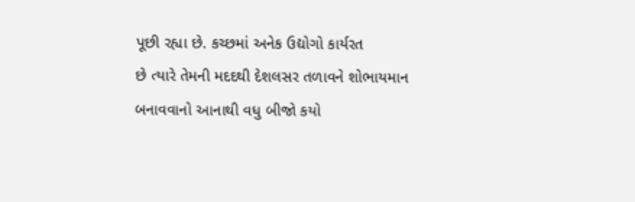પૂછી રહ્યા છે. કચ્છમાં અનેક ઉદ્યોગો કાર્યરત
છે ત્યારે તેમની મદદથી દેશલસર તળાવને શોભાયમાન બનાવવાનો આનાથી વધુ બીજો કયો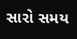સારો સમય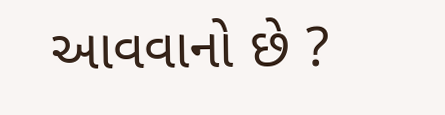આવવાનો છે ?